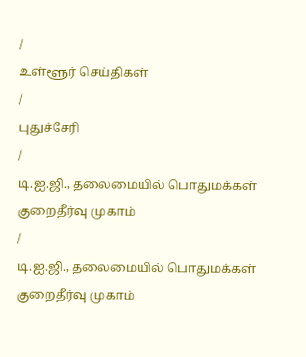/
உள்ளூர் செய்திகள்
/
புதுச்சேரி
/
டி.ஐ.ஜி., தலைமையில் பொதுமக்கள் குறைதீர்வு முகாம்
/
டி.ஐ.ஜி., தலைமையில் பொதுமக்கள் குறைதீர்வு முகாம்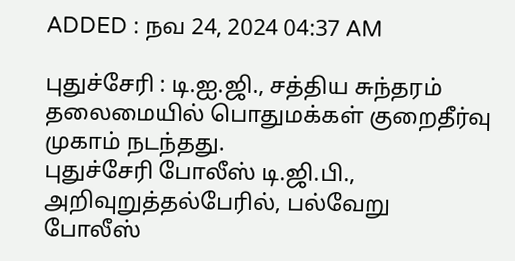ADDED : நவ 24, 2024 04:37 AM

புதுச்சேரி : டி.ஐ.ஜி., சத்திய சுந்தரம் தலைமையில் பொதுமக்கள் குறைதீர்வு முகாம் நடந்தது.
புதுச்சேரி போலீஸ் டி.ஜி.பி., அறிவுறுத்தல்பேரில், பல்வேறு போலீஸ்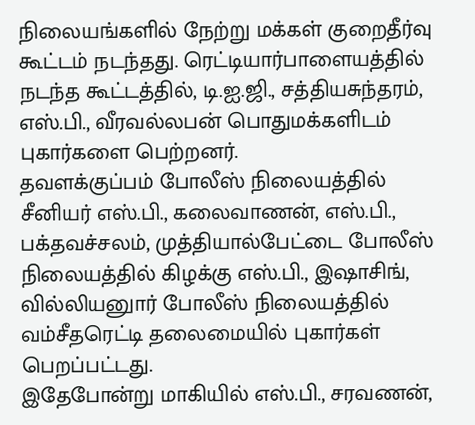நிலையங்களில் நேற்று மக்கள் குறைதீர்வு கூட்டம் நடந்தது. ரெட்டியார்பாளையத்தில் நடந்த கூட்டத்தில், டி.ஐ.ஜி., சத்தியசுந்தரம், எஸ்.பி., வீரவல்லபன் பொதுமக்களிடம் புகார்களை பெற்றனர்.
தவளக்குப்பம் போலீஸ் நிலையத்தில் சீனியர் எஸ்.பி., கலைவாணன், எஸ்.பி., பக்தவச்சலம், முத்தியால்பேட்டை போலீஸ் நிலையத்தில் கிழக்கு எஸ்.பி., இஷாசிங், வில்லியனுார் போலீஸ் நிலையத்தில் வம்சீதரெட்டி தலைமையில் புகார்கள் பெறப்பட்டது.
இதேபோன்று மாகியில் எஸ்.பி., சரவணன்,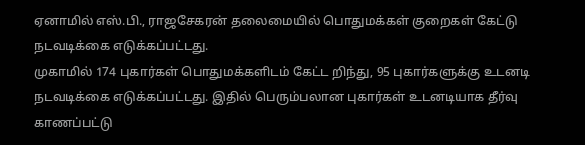ஏனாமில் எஸ்.பி., ராஜசேகரன் தலைமையில் பொதுமக்கள் குறைகள் கேட்டு நடவடிக்கை எடுக்கப்பட்டது.
முகாமில் 174 புகார்கள் பொதுமக்களிடம் கேட்ட றிந்து, 95 புகார்களுக்கு உடனடி நடவடிக்கை எடுக்கப்பட்டது. இதில் பெரும்பலான புகார்கள் உடனடியாக தீர்வு காணப்பட்டு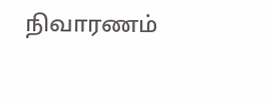நிவாரணம்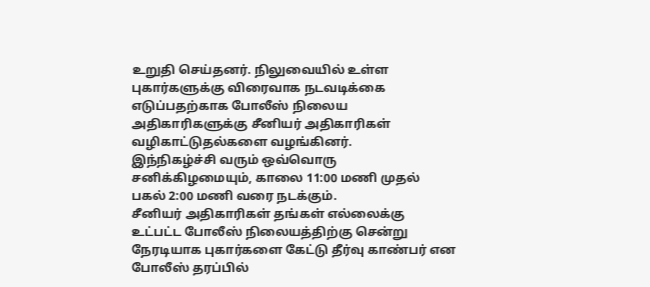உறுதி செய்தனர். நிலுவையில் உள்ள புகார்களுக்கு விரைவாக நடவடிக்கை எடுப்பதற்காக போலீஸ் நிலைய அதிகாரிகளுக்கு சீனியர் அதிகாரிகள் வழிகாட்டுதல்களை வழங்கினர்.
இந்நிகழ்ச்சி வரும் ஒவ்வொரு சனிக்கிழமையும், காலை 11:00 மணி முதல் பகல் 2:00 மணி வரை நடக்கும்.
சீனியர் அதிகாரிகள் தங்கள் எல்லைக்கு உட்பட்ட போலீஸ் நிலையத்திற்கு சென்று நேரடியாக புகார்களை கேட்டு தீர்வு காண்பர் என போலீஸ் தரப்பில்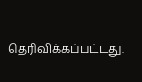தெரிவிக்கப்பட்டது.